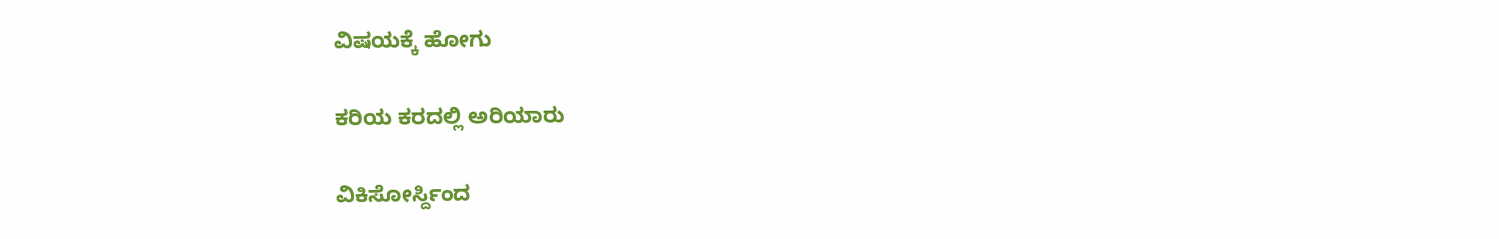ವಿಷಯಕ್ಕೆ ಹೋಗು

ಕರಿಯ ಕರದಲ್ಲಿ ಅರಿಯಾರು

ವಿಕಿಸೋರ್ಸ್ದಿಂದ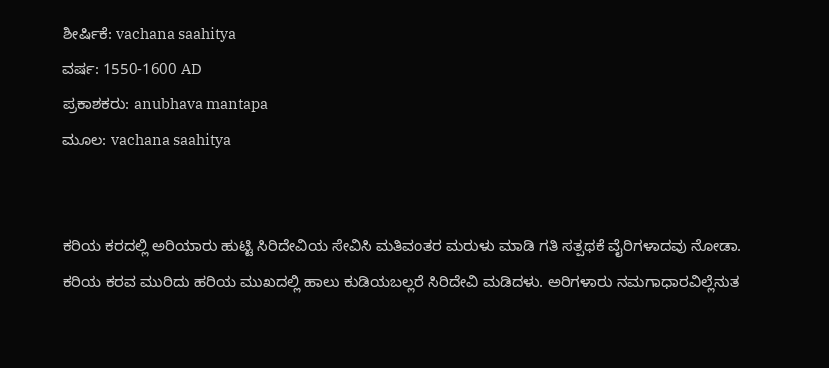ಶೀರ್ಷಿಕೆ: vachana saahitya
ವರ್ಷ: 1550-1600 AD
ಪ್ರಕಾಶಕರು: anubhava mantapa
ಮೂಲ: vachana saahitya


ಕರಿಯ ಕರದಲ್ಲಿ ಅರಿಯಾರು ಹುಟ್ಟಿ ಸಿರಿದೇವಿಯ ಸೇವಿಸಿ ಮತಿವಂತರ ಮರುಳು ಮಾಡಿ ಗತಿ ಸತ್ಪಥಕೆ ವೈರಿಗಳಾದವು ನೋಡಾ. ಕರಿಯ ಕರವ ಮುರಿದು ಹರಿಯ ಮುಖದಲ್ಲಿ ಹಾಲು ಕುಡಿಯಬಲ್ಲರೆ ಸಿರಿದೇವಿ ಮಡಿದಳು. ಅರಿಗಳಾರು ನಮಗಾಧಾರವಿಲ್ಲೆನುತ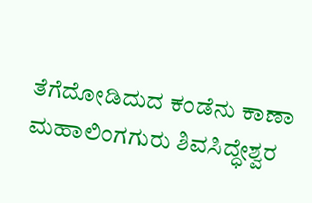ತೆಗೆದೋಡಿದುದ ಕಂಡೆನು ಕಾಣಾ
ಮಹಾಲಿಂಗಗುರು ಶಿವಸಿದ್ಧೇಶ್ವರ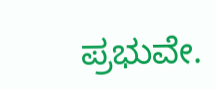ಪ್ರಭುವೇ.